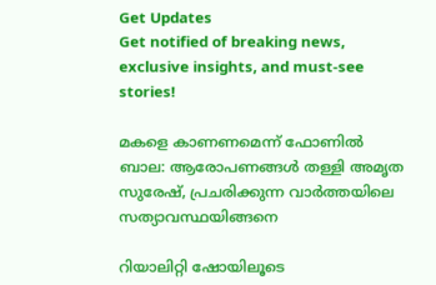Get Updates
Get notified of breaking news, exclusive insights, and must-see stories!

മകളെ കാണണമെന്ന് ഫോണിൽ ബാല: ആരോപണങ്ങൾ തള്ളി അമൃത സുരേഷ്, പ്രചരിക്കുന്ന വാർത്തയിലെ സത്യാവസ്ഥയിങ്ങനെ

റിയാലിറ്റി ഷോയിലൂടെ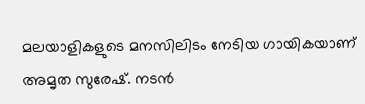മലയാളികളുടെ മനസിലിടം നേടിയ ഗായികയാണ് അമൃത സുരേഷ്. നടൻ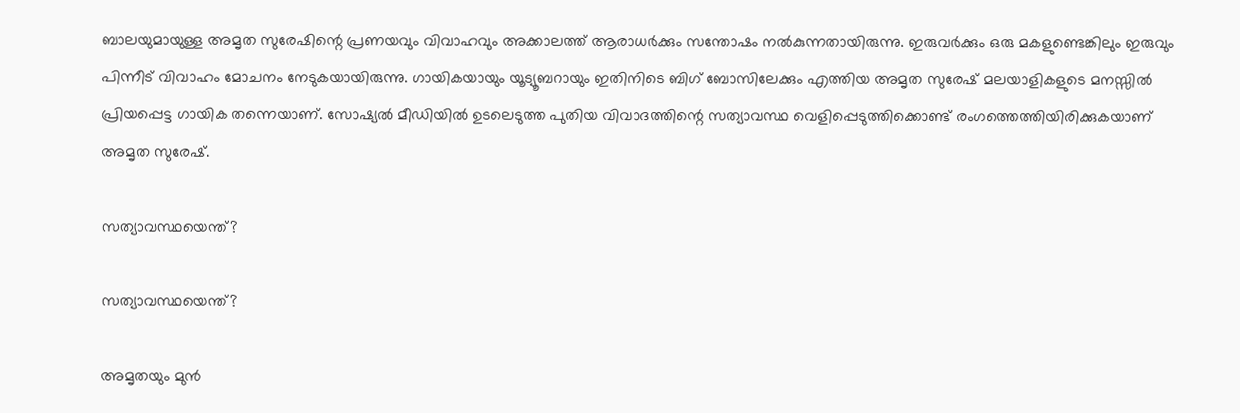ബാലയുമായുള്ള അമൃത സുരേഷിന്റെ പ്രണയവും വിവാഹവും അക്കാലത്ത് ആരാധർക്കും സന്തോഷം നൽകുന്നതായിരുന്നു. ഇരുവർക്കും ഒരു മകളുണ്ടെങ്കിലും ഇരുവും പിന്നീട് വിവാഹം മോചനം നേടുകയായിരുന്നു. ഗായികയായും യൂട്യൂബറായും ഇതിനിടെ ബിഗ് ബോസിലേക്കും എത്തിയ അമൃത സുരേഷ് മലയാളികളുടെ മനസ്സിൽ പ്രിയപ്പെട്ട ഗായിക തന്നെയാണ്. സോഷ്യൽ മീഡിയിൽ ഉടലെടുത്ത പുതിയ വിവാദത്തിന്റെ സത്യാവസ്ഥ വെളിപ്പെടുത്തിക്കൊണ്ട് രംഗത്തെത്തിയിരിക്കുകയാണ് അമൃത സുരേഷ്.

സത്യാവസ്ഥയെന്ത്?

സത്യാവസ്ഥയെന്ത്?

അമൃതയും മുൻ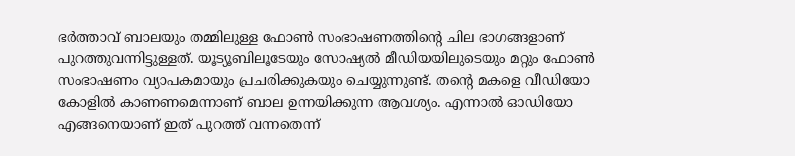ഭർത്താവ് ബാലയും തമ്മിലുള്ള ഫോണ്‍ സംഭാഷണത്തിന്റെ ചില ഭാഗങ്ങളാണ് പുറത്തുവന്നിട്ടുള്ളത്. യൂട്യൂബിലൂടേയും സോഷ്യൽ മീഡിയയിലുടെയും മറ്റും ഫോണ്‍ സംഭാഷണം വ്യാപകമായും പ്രചരിക്കുകയും ചെയ്യുന്നുണ്ട്. തന്റെ മകളെ വീഡിയോ കോളിൽ കാണണമെന്നാണ് ബാല ഉന്നയിക്കുന്ന ആവശ്യം. എന്നാൽ ഓഡിയോ എങ്ങനെയാണ് ഇത് പുറത്ത് വന്നതെന്ന്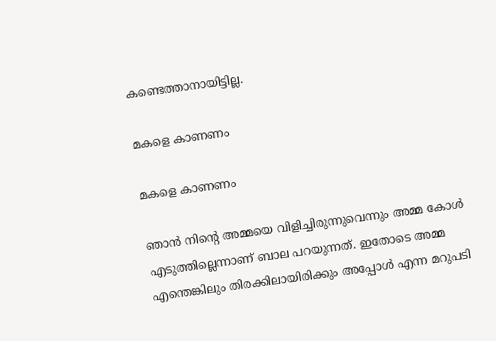കണ്ടെത്താനായിട്ടില്ല.

മകളെ കാണണം

മകളെ കാണണം

ഞാന്‍ നിന്റെ അമ്മയെ വിളിച്ചിരുന്നുവെന്നും അമ്മ കോള്‍ എടുത്തില്ലെന്നാണ് ബാല പറയുന്നത്. ഇതോടെ അമ്മ എന്തെങ്കിലും തിരക്കിലായിരിക്കും അപ്പോൾ എന്ന മറുപടി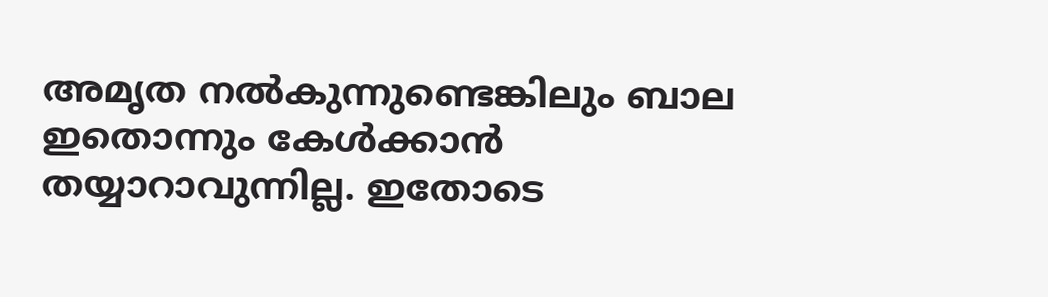അമൃത നൽകുന്നുണ്ടെങ്കിലും ബാല ഇതൊന്നും കേൾക്കാൻ തയ്യാറാവുന്നില്ല. ഇതോടെ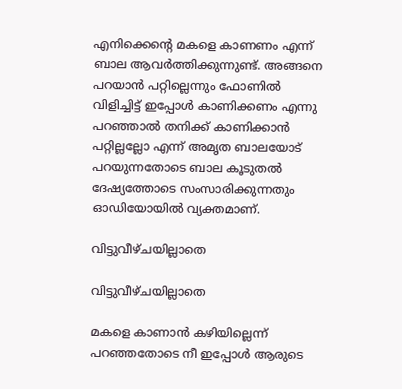എനിക്കെന്റെ മകളെ കാണണം എന്ന് ബാല ആവർത്തിക്കുന്നുണ്ട്. അങ്ങനെ പറയാന്‍ പറ്റില്ലെന്നും ഫോണിൽ വിളിച്ചിട്ട് ഇപ്പോള്‍ കാണിക്കണം എന്നു പറഞ്ഞാല്‍ തനിക്ക് കാണിക്കാന്‍ പറ്റില്ലല്ലോ എന്ന് അമൃത ബാലയോട് പറയുന്നതോടെ ബാല കൂടുതല്‍ ദേഷ്യത്തോടെ സംസാരിക്കുന്നതും ഓഡിയോയിൽ വ്യക്തമാണ്.

വിട്ടുവീഴ്ചയില്ലാതെ

വിട്ടുവീഴ്ചയില്ലാതെ

മകളെ കാണാൻ കഴിയില്ലെന്ന് പറഞ്ഞതോടെ നീ ഇപ്പോള്‍ ആരുടെ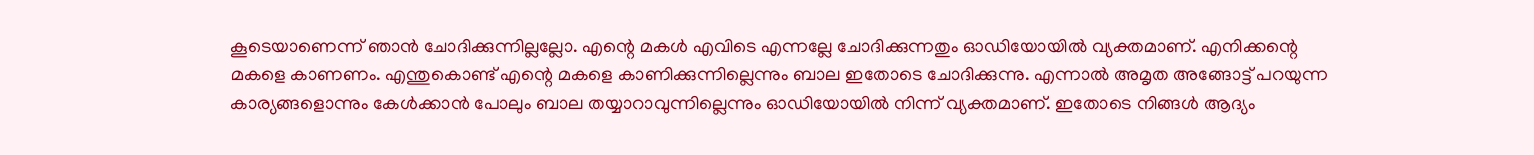കൂടെയാണെന്ന് ഞാന്‍ ചോദിക്കുന്നില്ലല്ലോ. എന്റെ മകള്‍ എവിടെ എന്നല്ലേ ചോദിക്കുന്നതും ഓഡിയോയിൽ വ്യക്തമാണ്. എനിക്കന്റെ മകളെ കാണണം. എന്തുകൊണ്ട് എന്റെ മകളെ കാണിക്കുന്നില്ലെന്നും ബാല ഇതോടെ ചോദിക്കുന്നു. എന്നാൽ അമൃത അങ്ങോട്ട് പറയുന്ന കാര്യങ്ങളൊന്നും കേൾക്കാൻ പോലും ബാല തയ്യാറാവുന്നില്ലെന്നും ഓഡിയോയിൽ നിന്ന് വ്യക്തമാണ്. ഇതോടെ നിങ്ങള്‍ ആദ്യം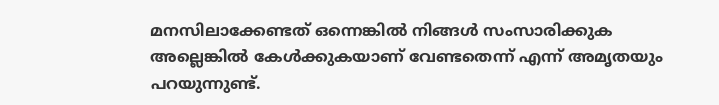മനസിലാക്കേണ്ടത് ഒന്നെങ്കില്‍ നിങ്ങള്‍ സംസാരിക്കുക അല്ലെങ്കില്‍ കേള്‍ക്കുകയാണ് വേണ്ടതെന്ന് എന്ന് അമൃതയും പറയുന്നുണ്ട്.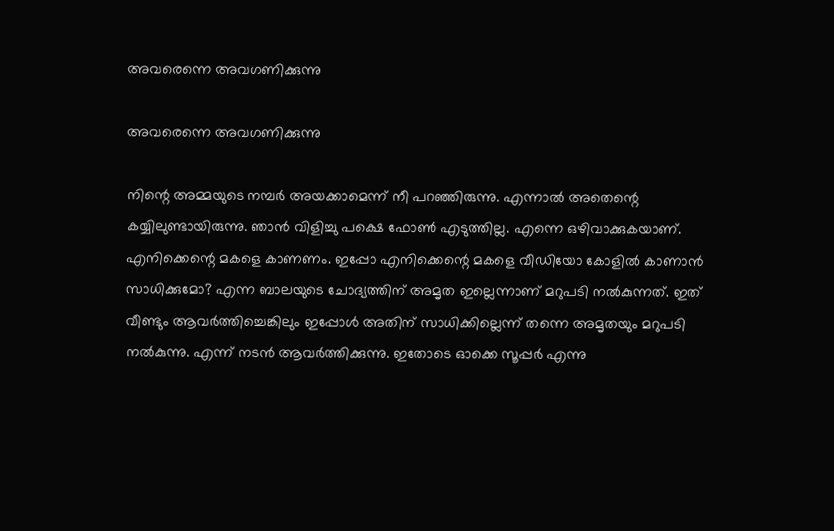അവരെന്നെ അവഗണിക്കുന്നു

അവരെന്നെ അവഗണിക്കുന്നു

നിന്റെ അമ്മയുടെ നമ്പര്‍ അയക്കാമെന്ന് നീ പറഞ്ഞിരുന്നു. എന്നാൽ അതെന്റെ കയ്യിലുണ്ടായിരുന്നു. ഞാന്‍ വിളിച്ചു പക്ഷെ ഫോൺ എടുത്തില്ല. എന്നെ ഒഴിവാക്കുകയാണ്. എനിക്കെന്റെ മകളെ കാണണം. ഇപ്പോ എനിക്കെന്റെ മകളെ വീഡിയോ കോളില്‍ കാണാന്‍ സാധിക്കുമോ? എന്ന ബാലയുടെ ചോദ്യത്തിന് അമൃത ഇല്ലെന്നാണ് മറുപടി നൽകുന്നത്. ഇത് വീണ്ടും ആവർത്തിച്ചെങ്കിലും ഇപ്പോൾ അതിന് സാധിക്കില്ലെന്ന് തന്നെ അമൃതയും മറുപടി നൽകുന്നു. എന്ന് നടന്‍ ആവര്‍ത്തിക്കുന്നു. ഇതോടെ ഓക്കെ സൂപ്പര്‍ എന്നു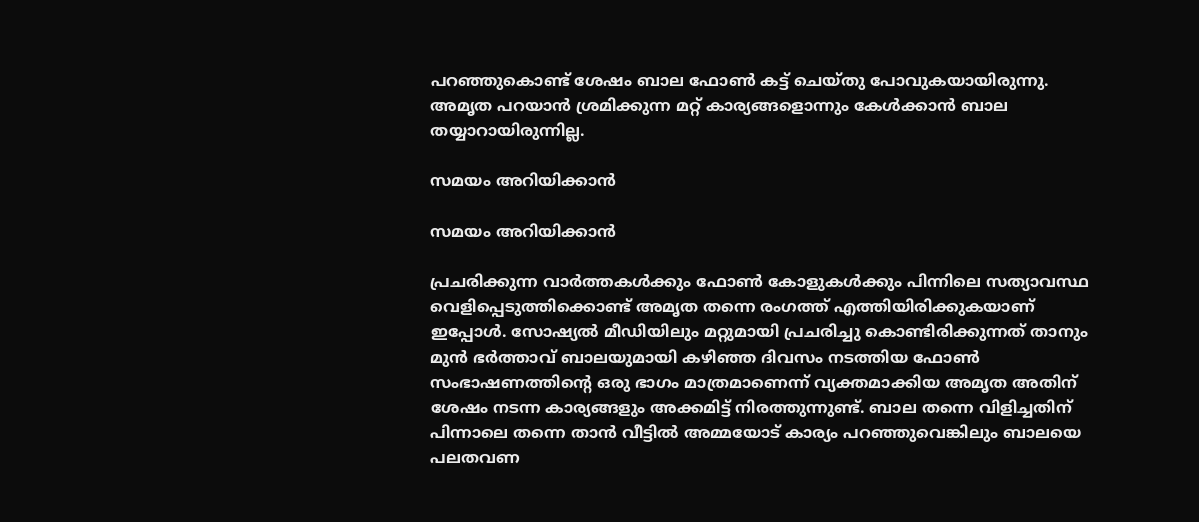പറഞ്ഞുകൊണ്ട് ശേഷം ബാല ഫോണ്‍ കട്ട് ചെയ്തു പോവുകയായിരുന്നു. അമൃത പറയാൻ ശ്രമിക്കുന്ന മറ്റ് കാര്യങ്ങളൊന്നും കേൾക്കാൻ ബാല തയ്യാറായിരുന്നില്ല.

സമയം അറിയിക്കാൻ

സമയം അറിയിക്കാൻ

പ്രചരിക്കുന്ന വാര്‍ത്തകള്‍ക്കും ഫോണ്‍ കോളുകള്‍ക്കും പിന്നിലെ സത്യാവസ്ഥ വെളിപ്പെടുത്തിക്കൊണ്ട് അമൃത തന്നെ രംഗത്ത് എത്തിയിരിക്കുകയാണ് ഇപ്പോള്‍. സോഷ്യൽ മീഡിയിലും മറ്റുമായി പ്രചരിച്ചു കൊണ്ടിരിക്കുന്നത് താനും മുൻ ഭർത്താവ് ബാലയുമായി കഴിഞ്ഞ ദിവസം നടത്തിയ ഫോൺ സംഭാഷണത്തിന്റെ ഒരു ഭാഗം മാത്രമാണെന്ന് വ്യക്തമാക്കിയ അമൃത അതിന് ശേഷം നടന്ന കാര്യങ്ങളും അക്കമിട്ട് നിരത്തുന്നുണ്ട്. ബാല തന്നെ വിളിച്ചതിന് പിന്നാലെ തന്നെ താൻ വീട്ടിൽ അമ്മയോട് കാര്യം പറഞ്ഞുവെങ്കിലും ബാലയെ പലതവണ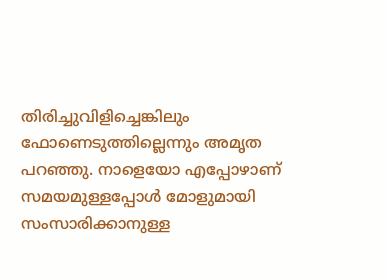തിരിച്ചുവിളിച്ചെങ്കിലും ഫോണെടുത്തില്ലെന്നും അമൃത പറഞ്ഞു. നാളെയോ എപ്പോഴാണ് സമയമുള്ളപ്പോൾ മോളുമായി സംസാരിക്കാനുള്ള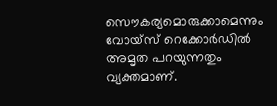സൌകര്യമൊരുക്കാമെന്നും വോയ്സ് റെക്കോർഡിൽ അമൃത പറയുന്നതും വ്യക്തമാണ്.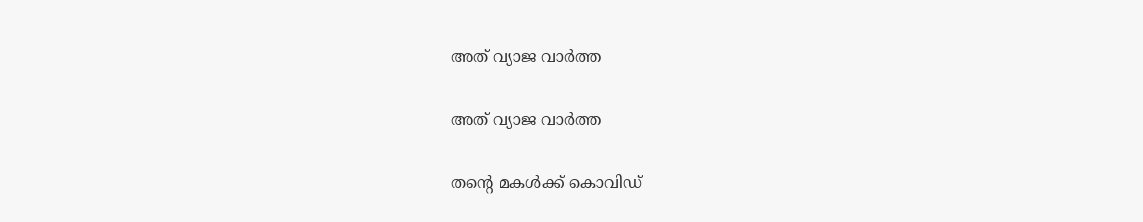അത് വ്യാജ വാർത്ത

അത് വ്യാജ വാർത്ത

തന്റെ മകൾക്ക് കൊവിഡ്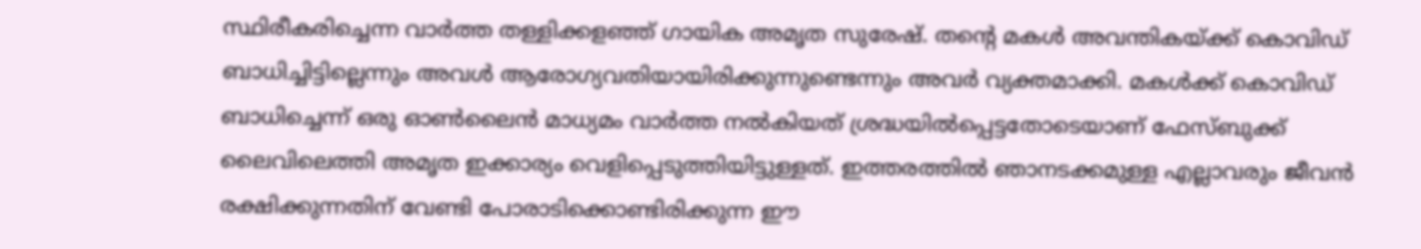സ്ഥിരീകരിച്ചെന്ന വാർത്ത തള്ളിക്കളഞ്ഞ് ഗായിക അമൃത സുരേഷ്. തന്റെ മകൾ അവന്തികയ്ക്ക് കൊവിഡ് ബാധിച്ചിട്ടില്ലെന്നും അവൾ ആരോഗ്യവതിയായിരിക്കുന്നുണ്ടെന്നും അവർ വ്യക്തമാക്കി. മകൾക്ക് കൊവിഡ് ബാധിച്ചെന്ന് ഒരു ഓൺലൈൻ മാധ്യമം വാർത്ത നൽകിയത് ശ്രദ്ധയിൽപ്പെട്ടതോടെയാണ് ഫേസ്ബുക്ക് ലൈവിലെത്തി അമൃത ഇക്കാര്യം വെളിപ്പെടുത്തിയിട്ടുള്ളത്. ഇത്തരത്തിൽ ഞാനടക്കമുള്ള എല്ലാവരും ജീവൻ രക്ഷിക്കുന്നതിന് വേണ്ടി പോരാടിക്കൊണ്ടിരിക്കുന്ന ഈ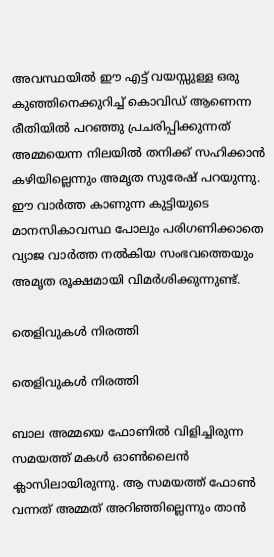അവസ്ഥയിൽ ഈ എട്ട് വയസ്സുള്ള ഒരു കുഞ്ഞിനെക്കുറിച്ച് കൊവിഡ് ആണെന്ന രീതിയിൽ പറഞ്ഞു പ്രചരിപ്പിക്കുന്നത് അമ്മയെന്ന നിലയിൽ തനിക്ക് സഹിക്കാൻ കഴിയില്ലെന്നും അമൃത സുരേഷ് പറയുന്നു. ഈ വാർത്ത കാണുന്ന കുട്ടിയുടെ മാനസികാവസ്ഥ പോലും പരിഗണിക്കാതെ വ്യാജ വാർത്ത നൽകിയ സംഭവത്തെയും അമൃത രൂക്ഷമായി വിമർശിക്കുന്നുണ്ട്.

തെളിവുകൾ നിരത്തി

തെളിവുകൾ നിരത്തി

ബാല അമ്മയെ ഫോണിൽ വിളിച്ചിരുന്ന സമയത്ത് മകള്‍ ഓണ്‍ലൈന്‍ ക്ലാസിലായിരുന്നു. ആ സമയത്ത് ഫോൺ വന്നത് അമ്മത് അറിഞ്ഞില്ലെന്നും താൻ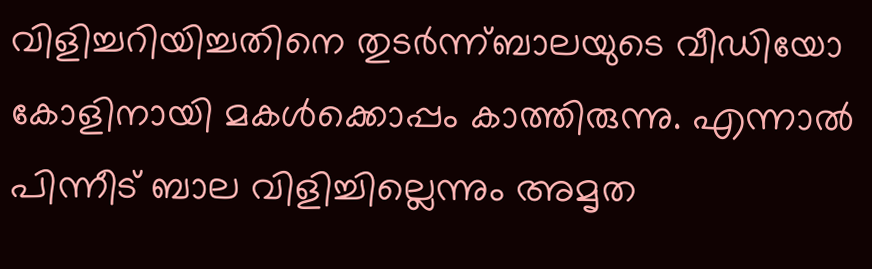വിളിച്ചറിയിച്ചതിനെ തുടർന്ന്ബാലയുടെ വീഡിയോ കോളിനായി മകൾക്കൊപ്പം കാത്തിരുന്നു. എന്നാൽ പിന്നീട് ബാല വിളിച്ചില്ലെന്നും അമൃത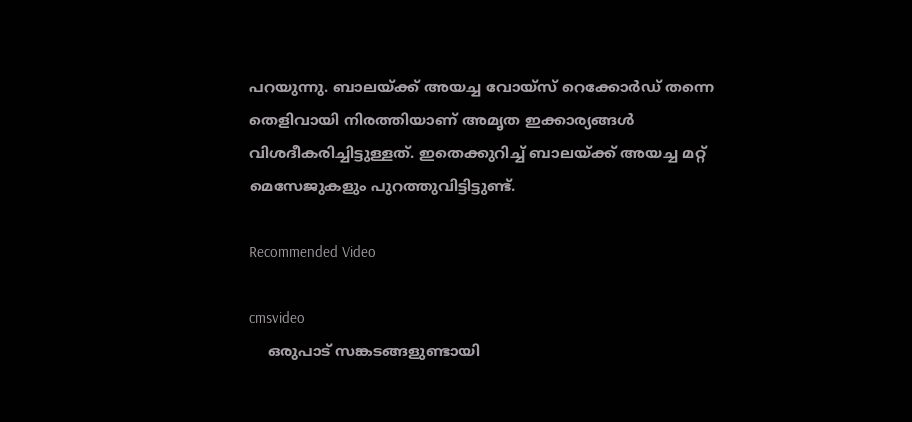പറയുന്നു. ബാലയ്ക്ക് അയച്ച വോയ്സ് റെക്കോർഡ് തന്നെ തെളിവായി നിരത്തിയാണ് അമൃത ഇക്കാര്യങ്ങൾ വിശദീകരിച്ചിട്ടുള്ളത്. ഇതെക്കുറിച്ച് ബാലയ്ക്ക് അയച്ച മറ്റ് മെസേജുകളും പുറത്തുവിട്ടിട്ടുണ്ട്.

Recommended Video

cmsvideo
    ഒരുപാട് സങ്കടങ്ങളുണ്ടായി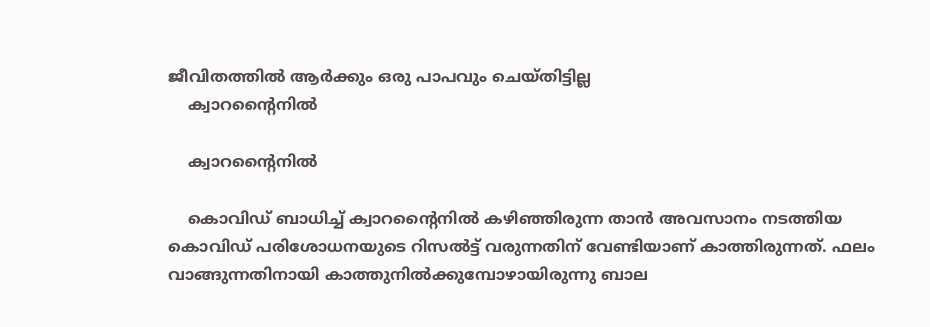ജീവിതത്തില്‍ ആര്‍ക്കും ഒരു പാപവും ചെയ്തിട്ടില്ല
    ക്വാറന്റൈനിൽ

    ക്വാറന്റൈനിൽ

    കൊവിഡ് ബാധിച്ച് ക്വാറന്റൈനിൽ കഴിഞ്ഞിരുന്ന താൻ അവസാനം നടത്തിയ കൊവിഡ് പരിശോധനയുടെ റിസൽട്ട് വരുന്നതിന് വേണ്ടിയാണ് കാത്തിരുന്നത്. ഫലം വാങ്ങുന്നതിനായി കാത്തുനിൽക്കുമ്പോഴായിരുന്നു ബാല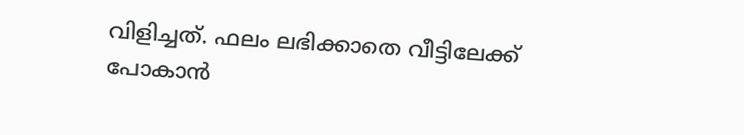വിളിച്ചത്. ഫലം ലഭിക്കാതെ വീട്ടിലേക്ക് പോകാൻ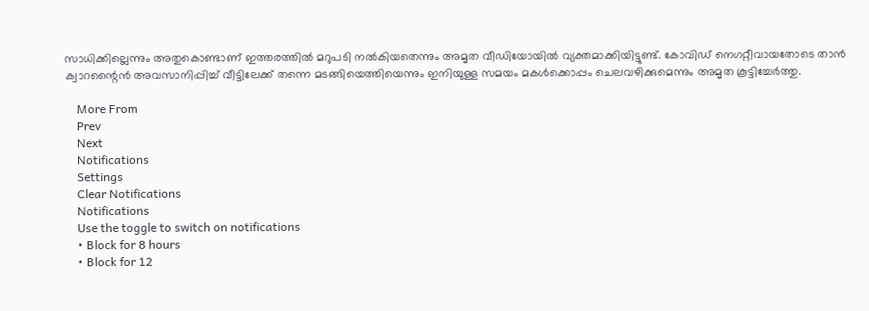സാധിക്കില്ലെന്നും അതുകൊണ്ടാണ് ഇത്തരത്തിൽ മറുപടി നൽകിയതെന്നും അമൃത വീഡിയോയിൽ വ്യക്തമാക്കിയിട്ടുണ്ട്. കോവിഡ് നെഗറ്റീവായതോടെ താൻ ക്വാറന്റൈൻ അവസാനിപ്പിച്ച് വീട്ടിലേക്ക് തന്നെ മടങ്ങിയെത്തിയെന്നും ഇനിയുള്ള സമയം മകൾക്കൊപ്പം ചെലവഴിക്കുമെന്നും അമൃത കൂട്ടിച്ചേർത്തു.

    More From
    Prev
    Next
    Notifications
    Settings
    Clear Notifications
    Notifications
    Use the toggle to switch on notifications
    • Block for 8 hours
    • Block for 12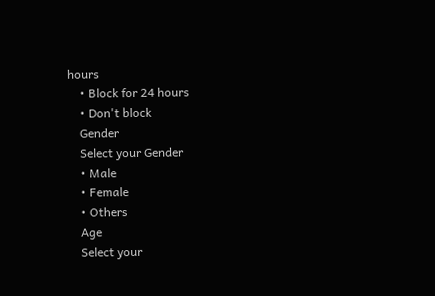hours
    • Block for 24 hours
    • Don't block
    Gender
    Select your Gender
    • Male
    • Female
    • Others
    Age
    Select your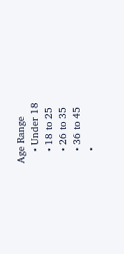Age Range
    • Under 18
    • 18 to 25
    • 26 to 35
    • 36 to 45
    •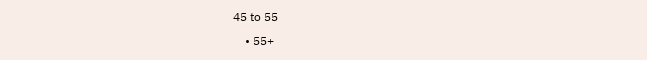45 to 55
    • 55+